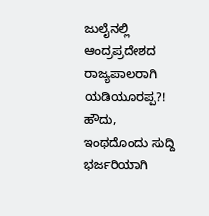ಜುಲೈನಲ್ಲಿ ಆಂದ್ರಪ್ರದೇಶದ ರಾಜ್ಯಪಾಲರಾಗಿ ಯಡಿಯೂರಪ್ಪ?!
ಹೌದು, ಇಂಥದೊಂದು ಸುದ್ದಿ ಭರ್ಜರಿಯಾಗಿ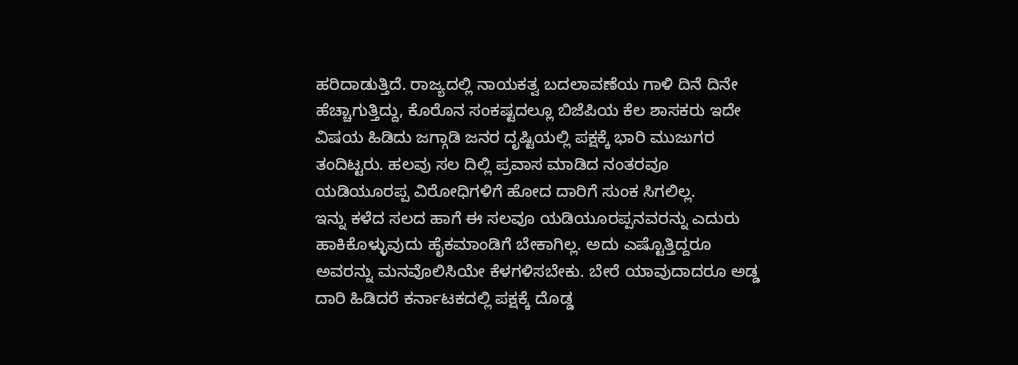ಹರಿದಾಡುತ್ತಿದೆ. ರಾಜ್ಯದಲ್ಲಿ ನಾಯಕತ್ವ ಬದಲಾವಣೆಯ ಗಾಳಿ ದಿನೆ ದಿನೇ ಹೆಚ್ಚಾಗುತ್ತಿದ್ದು, ಕೊರೊನ ಸಂಕಷ್ಟದಲ್ಲೂ ಬಿಜೆಪಿಯ ಕೆಲ ಶಾಸಕರು ಇದೇ ವಿಷಯ ಹಿಡಿದು ಜಗ್ಗಾಡಿ ಜನರ ದೃಷ್ಟಿಯಲ್ಲಿ ಪಕ್ಷಕ್ಕೆ ಭಾರಿ ಮುಜುಗರ ತಂದಿಟ್ಟರು. ಹಲವು ಸಲ ದಿಲ್ಲಿ ಪ್ರವಾಸ ಮಾಡಿದ ನಂತರವೂ ಯಡಿಯೂರಪ್ಪ ವಿರೋಧಿಗಳಿಗೆ ಹೋದ ದಾರಿಗೆ ಸುಂಕ ಸಿಗಲಿಲ್ಲ.
ಇನ್ನು ಕಳೆದ ಸಲದ ಹಾಗೆ ಈ ಸಲವೂ ಯಡಿಯೂರಪ್ಪನವರನ್ನು ಎದುರು ಹಾಕಿಕೊಳ್ಳುವುದು ಹೈಕಮಾಂಡಿಗೆ ಬೇಕಾಗಿಲ್ಲ. ಅದು ಎಷ್ಟೊತ್ತಿದ್ದರೂ ಅವರನ್ನು ಮನವೊಲಿಸಿಯೇ ಕೆಳಗಳಿಸಬೇಕು. ಬೇರೆ ಯಾವುದಾದರೂ ಅಡ್ಡ ದಾರಿ ಹಿಡಿದರೆ ಕರ್ನಾಟಕದಲ್ಲಿ ಪಕ್ಷಕ್ಕೆ ದೊಡ್ಡ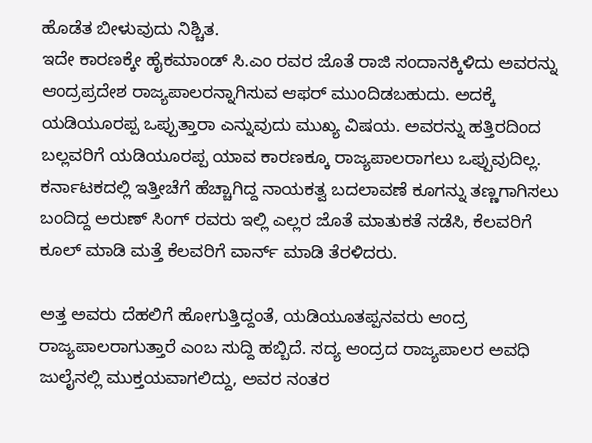ಹೊಡೆತ ಬೀಳುವುದು ನಿಶ್ಚಿತ.
ಇದೇ ಕಾರಣಕ್ಕೇ ಹೈಕಮಾಂಡ್ ಸಿ.ಎಂ ರವರ ಜೊತೆ ರಾಜಿ ಸಂದಾನಕ್ಕಿಳಿದು ಅವರನ್ನು ಆಂದ್ರಪ್ರದೇಶ ರಾಜ್ಯಪಾಲರನ್ನಾಗಿಸುವ ಆಫರ್ ಮುಂದಿಡಬಹುದು. ಅದಕ್ಕೆ ಯಡಿಯೂರಪ್ಪ ಒಪ್ಪುತ್ತಾರಾ ಎನ್ನುವುದು ಮುಖ್ಯ ವಿಷಯ. ಅವರನ್ನು ಹತ್ತಿರದಿಂದ ಬಲ್ಲವರಿಗೆ ಯಡಿಯೂರಪ್ಪ ಯಾವ ಕಾರಣಕ್ಕೂ ರಾಜ್ಯಪಾಲರಾಗಲು ಒಪ್ಪುವುದಿಲ್ಲ.
ಕರ್ನಾಟಕದಲ್ಲಿ ಇತ್ತೀಚೆಗೆ ಹೆಚ್ಚಾಗಿದ್ದ ನಾಯಕತ್ವ ಬದಲಾವಣೆ ಕೂಗನ್ನು ತಣ್ಣಗಾಗಿಸಲು ಬಂದಿದ್ದ ಅರುಣ್ ಸಿಂಗ್ ರವರು ಇಲ್ಲಿ ಎಲ್ಲರ ಜೊತೆ ಮಾತುಕತೆ ನಡೆಸಿ, ಕೆಲವರಿಗೆ ಕೂಲ್ ಮಾಡಿ ಮತ್ತೆ ಕೆಲವರಿಗೆ ವಾರ್ನ್ ಮಾಡಿ ತೆರಳಿದರು.

ಅತ್ತ ಅವರು ದೆಹಲಿಗೆ ಹೋಗುತ್ತಿದ್ದಂತೆ, ಯಡಿಯೂತಪ್ಪನವರು ಆಂದ್ರ ರಾಜ್ಯಪಾಲರಾಗುತ್ತಾರೆ ಎಂಬ ಸುದ್ದಿ ಹಬ್ಬಿದೆ. ಸದ್ಯ ಆಂದ್ರದ ರಾಜ್ಯಪಾಲರ ಅವಧಿ ಜುಲೈನಲ್ಲಿ ಮುಕ್ತಯವಾಗಲಿದ್ದು, ಅವರ ನಂತರ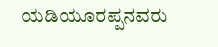ಯಡಿಯೂರಪ್ಪನವರು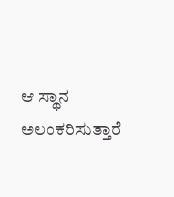ಆ ಸ್ಥಾನ ಅಲಂಕರಿಸುತ್ತಾರೆ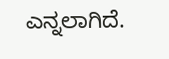ಎನ್ನಲಾಗಿದೆ.